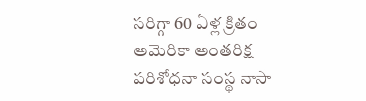సరిగ్గా 60 ఏళ్ల క్రితం అమెరికా అంతరిక్ష పరిశోధనా సంస్థ నాసా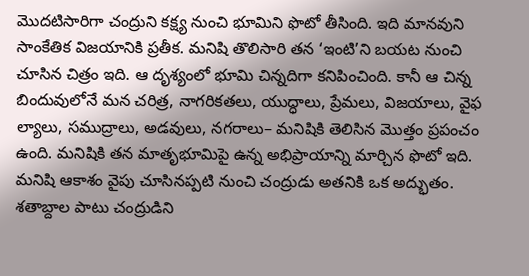మొదటిసారిగా చంద్రుని కక్ష్య నుంచి భూమిని ఫొటో తీసింది. ఇది మానవుని సాంకేతిక విజయానికి ప్రతీక. మనిషి తొలిసారి తన ‘ఇంటి’ని బయట నుంచి చూసిన చిత్రం ఇది. ఆ దృశ్యంలో భూమి చిన్నదిగా కనిపించింది. కానీ ఆ చిన్న బిందువులోనే మన చరిత్ర, నాగరికతలు, యుద్ధాలు, ప్రేమలు, విజయాలు, వైఫ ల్యాలు, సముద్రాలు, అడవులు, నగరాలు– మనిషికి తెలిసిన మొత్తం ప్రపంచం ఉంది. మనిషికి తన మాతృభూమిపై ఉన్న అభిప్రాయాన్ని మార్చిన ఫొటో ఇది.
మనిషి ఆకాశం వైపు చూసినప్పటి నుంచి చంద్రుడు అతనికి ఒక అద్భుతం. శతాబ్దాల పాటు చంద్రుడిని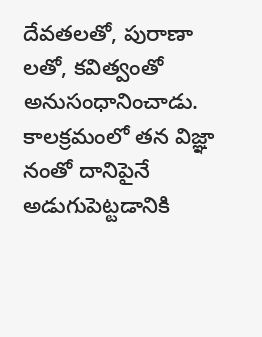దేవతలతో, పురాణా లతో, కవిత్వంతో అనుసంధానించాడు. కాలక్రమంలో తన విజ్ఞా నంతో దానిపైనే అడుగుపెట్టడానికి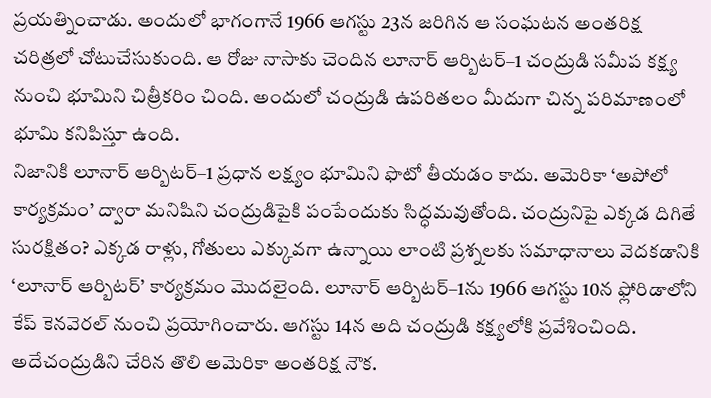ప్రయత్నించాడు. అందులో భాగంగానే 1966 ఆగస్టు 23న జరిగిన ఆ సంఘటన అంతరిక్ష చరిత్రలో చోటుచేసుకుంది. ఆ రోజు నాసాకు చెందిన లూనార్ ఆర్బిటర్–1 చంద్రుడి సమీప కక్ష్య నుంచి భూమిని చిత్రీకరిం చింది. అందులో చంద్రుడి ఉపరితలం మీదుగా చిన్న పరిమాణంలో భూమి కనిపిస్తూ ఉంది.
నిజానికి లూనార్ ఆర్బిటర్–1 ప్రధాన లక్ష్యం భూమిని ఫొటో తీయడం కాదు. అమెరికా ‘అపోలో కార్యక్రమం’ ద్వారా మనిషిని చంద్రుడిపైకి పంపేందుకు సిద్ధమవుతోంది. చంద్రునిపై ఎక్కడ దిగితే సురక్షితం? ఎక్కడ రాళ్లు, గోతులు ఎక్కువగా ఉన్నాయి లాంటి ప్రశ్నలకు సమాధానాలు వెదకడానికి ‘లూనార్ ఆర్బిటర్’ కార్యక్రమం మొదలైంది. లూనార్ ఆర్బిటర్–1ను 1966 ఆగస్టు 10న ఫ్లోరిడాలోని కేప్ కెనవెరల్ నుంచి ప్రయోగించారు. ఆగస్టు 14న అది చంద్రుడి కక్ష్యలోకి ప్రవేశించింది. అదేచంద్రుడిని చేరిన తొలి అమెరికా అంతరిక్ష నౌక.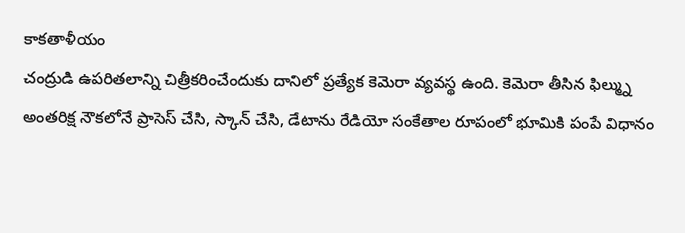కాకతాళీయం
చంద్రుడి ఉపరితలాన్ని చిత్రీకరించేందుకు దానిలో ప్రత్యేక కెమెరా వ్యవస్థ ఉంది. కెమెరా తీసిన ఫిల్మ్ను అంతరిక్ష నౌకలోనే ప్రాసెస్ చేసి, స్కాన్ చేసి, డేటాను రేడియో సంకేతాల రూపంలో భూమికి పంపే విధానం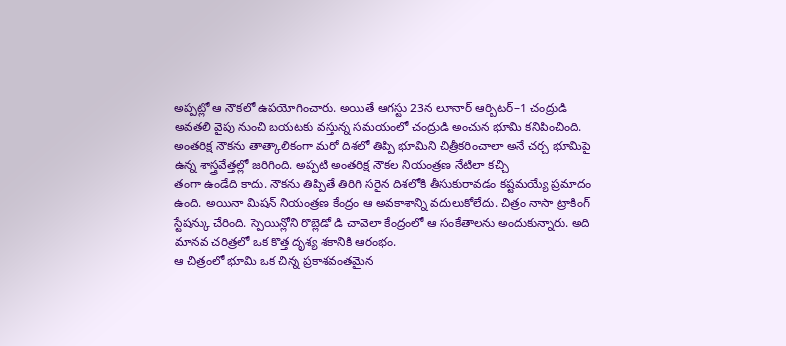అప్పట్లో ఆ నౌకలో ఉపయోగించారు. అయితే ఆగస్టు 23న లూనార్ ఆర్బిటర్–1 చంద్రుడి అవతలి వైపు నుంచి బయటకు వస్తున్న సమయంలో చంద్రుడి అంచున భూమి కనిపించింది. అంతరిక్ష నౌకను తాత్కాలికంగా మరో దిశలో తిప్పి భూమిని చిత్రీకరించాలా అనే చర్చ భూమిపై ఉన్న శాస్త్రవేత్తల్లో జరిగింది. అప్పటి అంతరిక్ష నౌకల నియంత్రణ నేటిలా కచ్చి
తంగా ఉండేది కాదు. నౌకను తిప్పితే తిరిగి సరైన దిశలోకి తీసుకురావడం కష్టమయ్యే ప్రమాదం ఉంది. అయినా మిషన్ నియంత్రణ కేంద్రం ఆ అవకాశాన్ని వదులుకోలేదు. చిత్రం నాసా ట్రాకింగ్ స్టేషన్కు చేరింది. స్పెయిన్లోని రొబ్లెడో డి చావెలా కేంద్రంలో ఆ సంకేతాలను అందుకున్నారు. అది మానవ చరిత్రలో ఒక కొత్త దృశ్య శకానికి ఆరంభం.
ఆ చిత్రంలో భూమి ఒక చిన్న ప్రకాశవంతమైన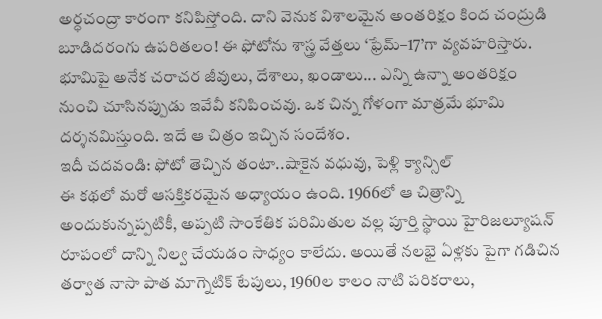అర్ధచంద్రా కారంగా కనిపిస్తోంది. దాని వెనుక విశాలమైన అంతరిక్షం కింద చంద్రుడి బూడిదరంగు ఉపరితలం! ఈ ఫోటోను శాస్త్ర వేత్తలు ‘ఫ్రేమ్–17’గా వ్యవహరిస్తారు. భూమిపై అనేక చరాచర జీవులు, దేశాలు, ఖండాలు... ఎన్ని ఉన్నా అంతరిక్షం నుంచి చూసినప్పుడు ఇవేవీ కనిపించవు. ఒక చిన్న గోళంగా మాత్రమే భూమి దర్శనమిస్తుంది. ఇదే ఆ చిత్రం ఇచ్చిన సందేశం.
ఇదీ చదవండి: ఫోటో తెచ్చిన తంటా..షాకైన వధువు, పెళ్లి క్యాన్సిల్
ఈ కథలో మరో ఆసక్తికరమైన అధ్యాయం ఉంది. 1966లో ఆ చిత్రాన్ని అందుకున్నప్పటికీ, అప్పటి సాంకేతిక పరిమితుల వల్ల పూర్తి స్థాయి హైరిజల్యూషన్ రూపంలో దాన్ని నిల్వ చేయడం సాధ్యం కాలేదు. అయితే నలభై ఏళ్లకు పైగా గడిచిన తర్వాత నాసా పాత మాగ్నెటిక్ టేపులు, 1960ల కాలం నాటి పరికరాలు,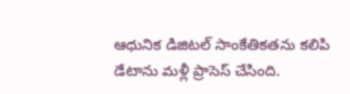ఆధునిక డిజిటల్ సాంకేతికతను కలిపి డేటాను మళ్లీ ప్రాసెస్ చేసింది.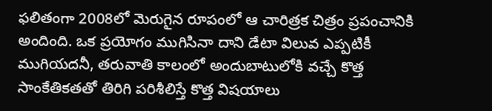ఫలితంగా 2008లో మెరుగైన రూపంలో ఆ చారిత్రక చిత్రం ప్రపంచానికి అందింది. ఒక ప్రయోగం ముగిసినా దాని డేటా విలువ ఎప్పటికీ ముగియదనీ, తరువాతి కాలంలో అందుబాటులోకి వచ్చే కొత్త సాంకేతికతతో తిరిగి పరిశీలిస్తే కొత్త విషయాలు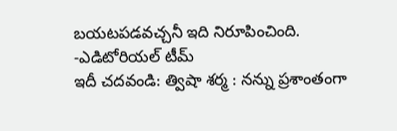బయటపడవచ్చనీ ఇది నిరూపించింది.
-ఎడిటోరియల్ టీమ్
ఇదీ చదవండి: త్విషా శర్మ : నన్ను ప్రశాంతంగా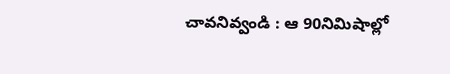చావనివ్వండి : ఆ 90నిమిషాల్లో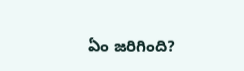ఏం జరిగింది?